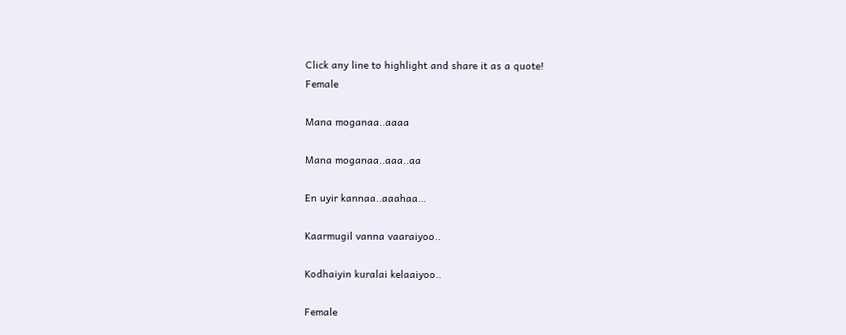Click any line to highlight and share it as a quote!
Female

Mana moganaa..aaaa

Mana moganaa..aaa..aa

En uyir kannaa..aaahaa…

Kaarmugil vanna vaaraiyoo..

Kodhaiyin kuralai kelaaiyoo..

Female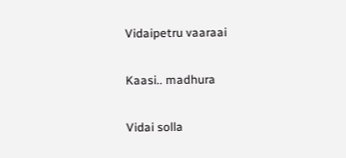Vidaipetru vaaraai

Kaasi.. madhura

Vidai solla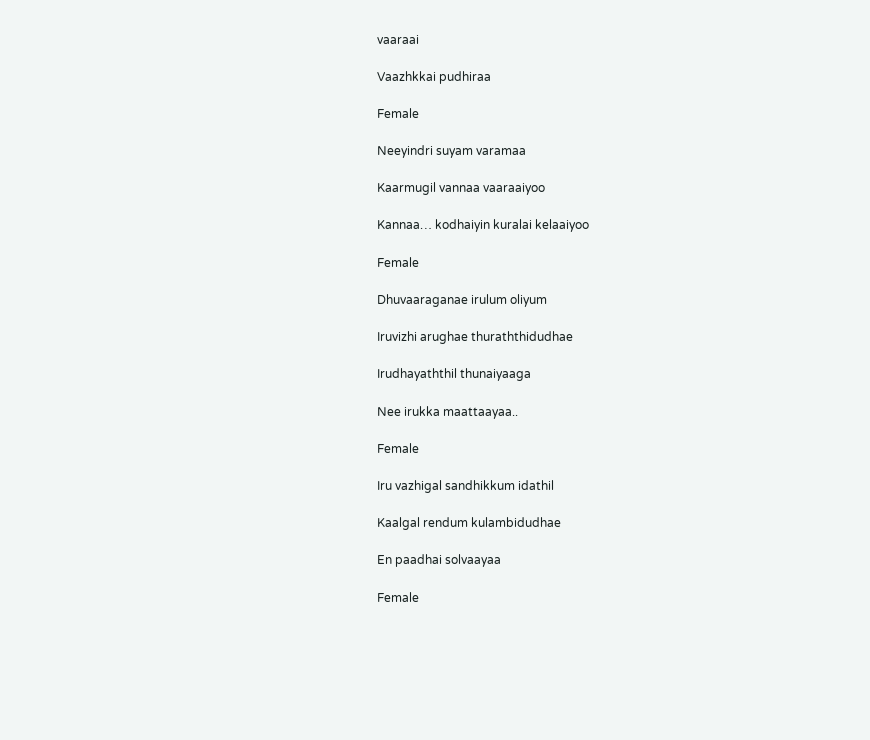vaaraai

Vaazhkkai pudhiraa

Female

Neeyindri suyam varamaa

Kaarmugil vannaa vaaraaiyoo

Kannaa… kodhaiyin kuralai kelaaiyoo

Female

Dhuvaaraganae irulum oliyum

Iruvizhi arughae thuraththidudhae

Irudhayaththil thunaiyaaga

Nee irukka maattaayaa..

Female

Iru vazhigal sandhikkum idathil

Kaalgal rendum kulambidudhae

En paadhai solvaayaa

Female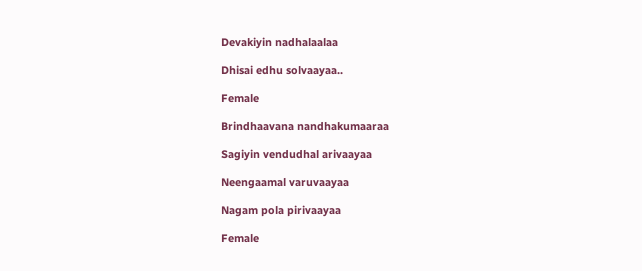Devakiyin nadhalaalaa

Dhisai edhu solvaayaa..

Female

Brindhaavana nandhakumaaraa

Sagiyin vendudhal arivaayaa

Neengaamal varuvaayaa

Nagam pola pirivaayaa

Female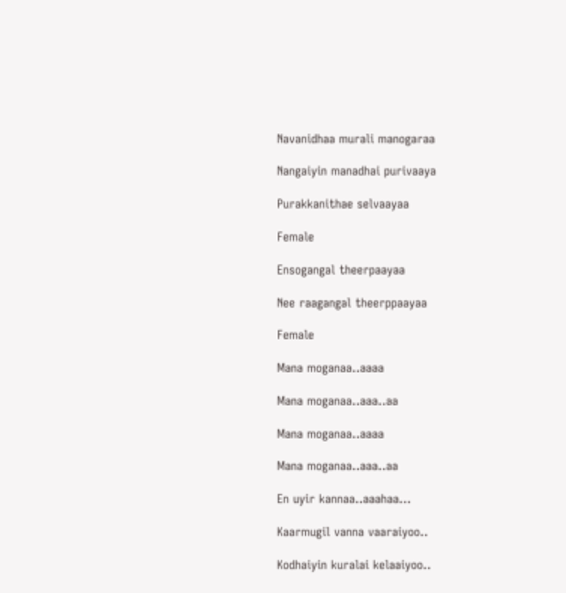Navanidhaa murali manogaraa

Nangaiyin manadhai purivaaya

Purakkanithae selvaayaa

Female

Ensogangal theerpaayaa

Nee raagangal theerppaayaa

Female

Mana moganaa..aaaa

Mana moganaa..aaa..aa

Mana moganaa..aaaa

Mana moganaa..aaa..aa

En uyir kannaa..aaahaa…

Kaarmugil vanna vaaraiyoo..

Kodhaiyin kuralai kelaaiyoo..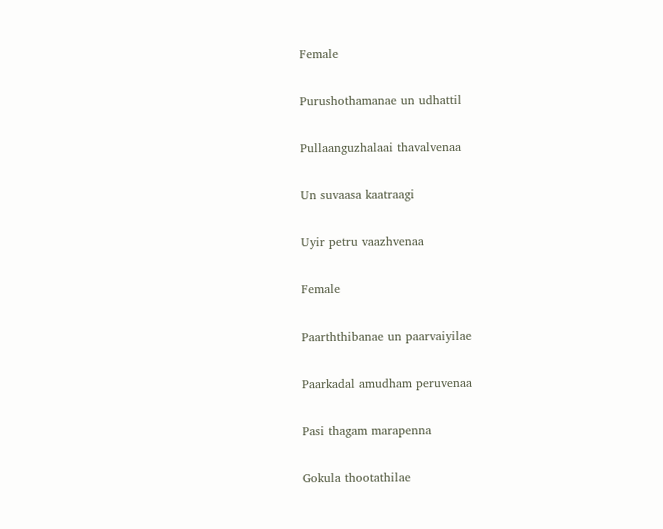Female

Purushothamanae un udhattil

Pullaanguzhalaai thavalvenaa

Un suvaasa kaatraagi

Uyir petru vaazhvenaa

Female

Paarththibanae un paarvaiyilae

Paarkadal amudham peruvenaa

Pasi thagam marapenna

Gokula thootathilae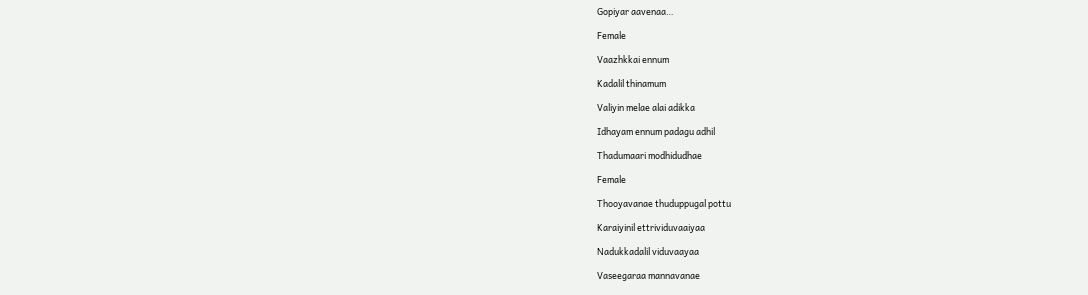Gopiyar aavenaa…

Female

Vaazhkkai ennum

Kadalil thinamum

Valiyin melae alai adikka

Idhayam ennum padagu adhil

Thadumaari modhidudhae

Female

Thooyavanae thuduppugal pottu

Karaiyinil ettrividuvaaiyaa

Nadukkadalil viduvaayaa

Vaseegaraa mannavanae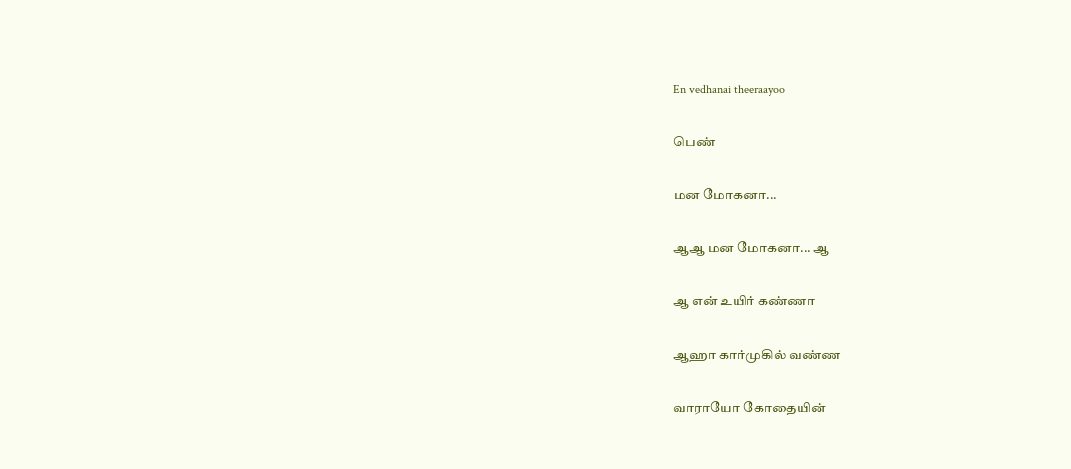En vedhanai theeraayoo

பெண்

மன மோகனா...

ஆஆ மன மோகனா... ஆ

ஆ என் உயிர் கண்ணா

ஆஹா கார்முகில் வண்ண

வாராயோ கோதையின்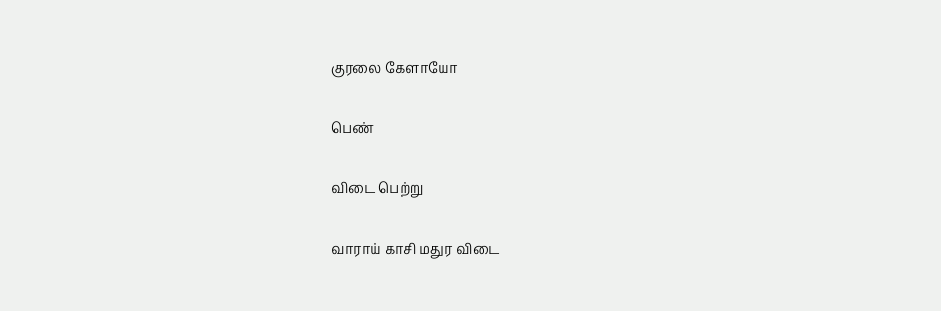குரலை கேளாயோ

பெண்

விடை பெற்று

வாராய் காசி மதுர விடை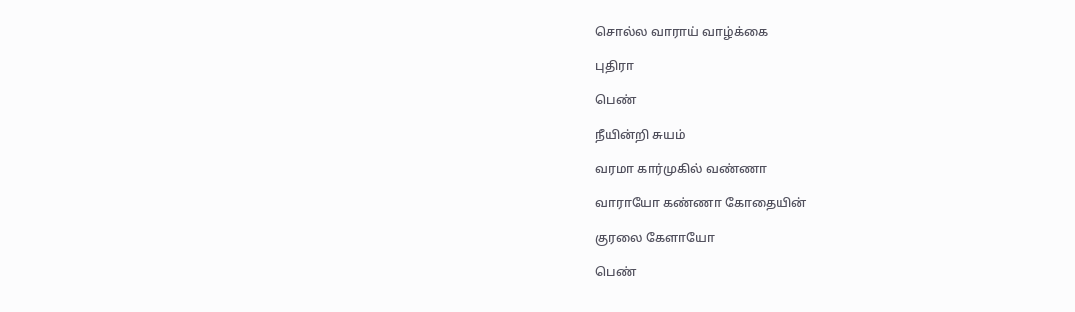சொல்ல வாராய் வாழ்க்கை

புதிரா

பெண்

நீயின்றி சுயம்

வரமா கார்முகில் வண்ணா

வாராயோ கண்ணா கோதையின்

குரலை கேளாயோ

பெண்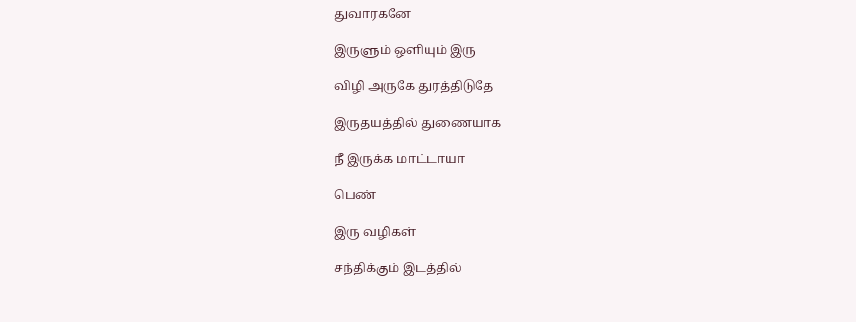துவாரகனே

இருளும் ஒளியும் இரு

விழி அருகே துரத்திடுதே

இருதயத்தில் துணையாக

நீ இருக்க மாட்டாயா

பெண்

இரு வழிகள்

சந்திக்கும் இடத்தில்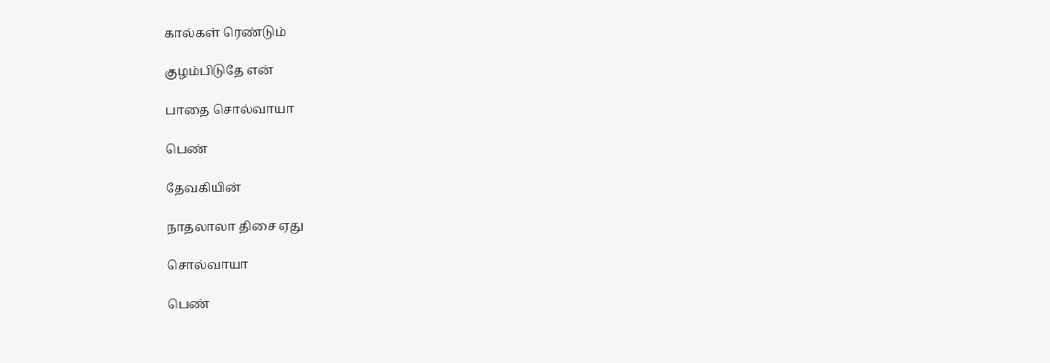கால்கள் ரெண்டும்

குழம்பிடுதே என்

பாதை சொல்வாயா

பெண்

தேவகியின்

நாதலாலா திசை ஏது

சொல்வாயா

பெண்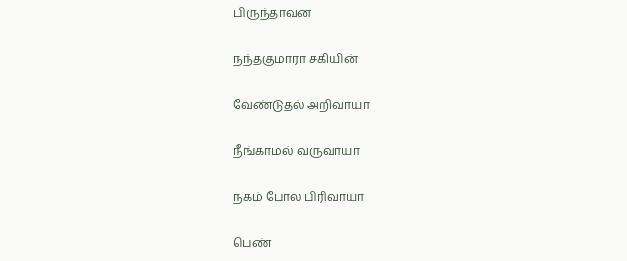பிருந்தாவன

நந்தகுமாரா சகியின்

வேண்டுதல் அறிவாயா

நீங்காமல் வருவாயா

நகம் போல பிரிவாயா

பெண்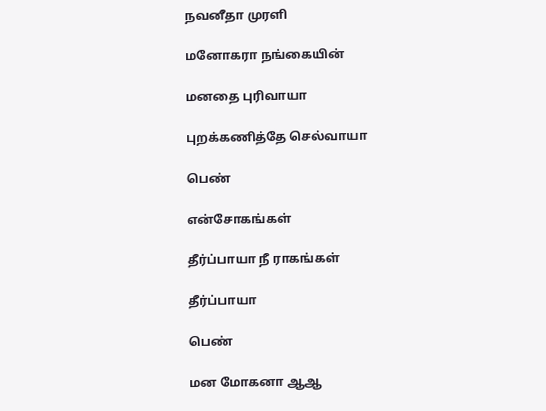நவனீதா முரளி

மனோகரா நங்கையின்

மனதை புரிவாயா

புறக்கணித்தே செல்வாயா

பெண்

என்சோகங்கள்

தீர்ப்பாயா நீ ராகங்கள்

தீர்ப்பாயா

பெண்

மன மோகனா ஆஆ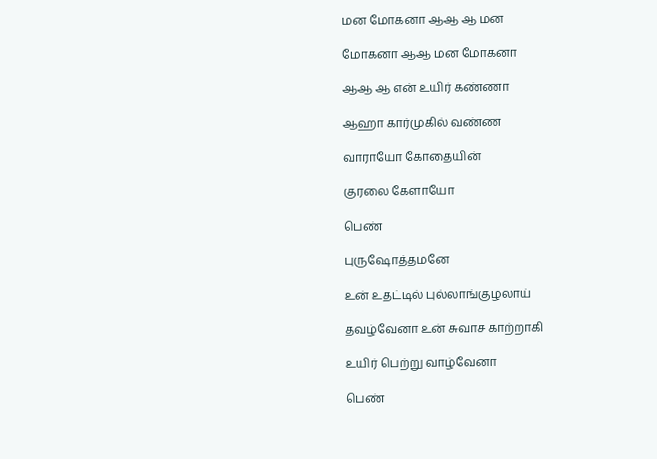மன மோகனா ஆஆ ஆ மன

மோகனா ஆஆ மன மோகனா

ஆஆ ஆ என் உயிர் கண்ணா

ஆஹா கார்முகில் வண்ண

வாராயோ கோதையின்

குரலை கேளாயோ

பெண்

புருஷோத்தமனே

உன் உதட்டில் புல்லாங்குழலாய்

தவழ்வேனா உன் சுவாச காற்றாகி

உயிர் பெற்று வாழ்வேனா

பெண்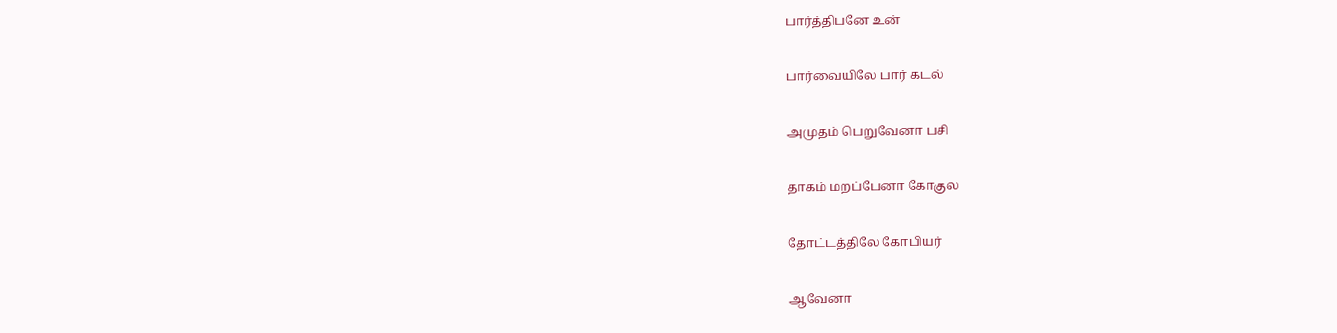பார்த்திபனே உன்

பார்வையிலே பார் கடல்

அமுதம் பெறுவேனா பசி

தாகம் மறப்பேனா கோகுல

தோட்டத்திலே கோபியர்

ஆவேனா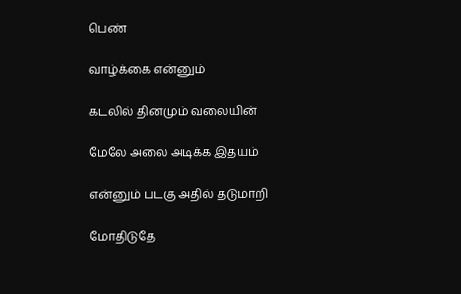பெண்

வாழ்க்கை என்னும்

கடலில் தினமும் வலையின்

மேலே அலை அடிக்க இதயம்

என்னும் படகு அதில் தடுமாறி

மோதிடுதே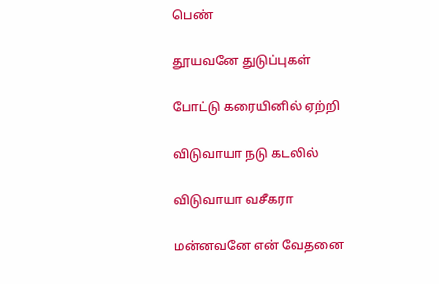பெண்

தூயவனே துடுப்புகள்

போட்டு கரையினில் ஏற்றி

விடுவாயா நடு கடலில்

விடுவாயா வசீகரா

மன்னவனே என் வேதனை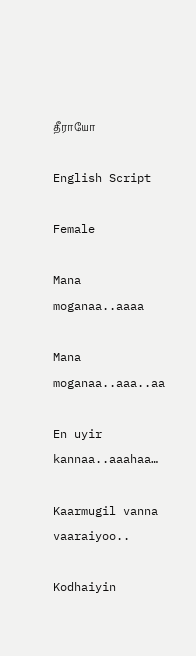தீராயோ

English Script

Female

Mana moganaa..aaaa

Mana moganaa..aaa..aa

En uyir kannaa..aaahaa…

Kaarmugil vanna vaaraiyoo..

Kodhaiyin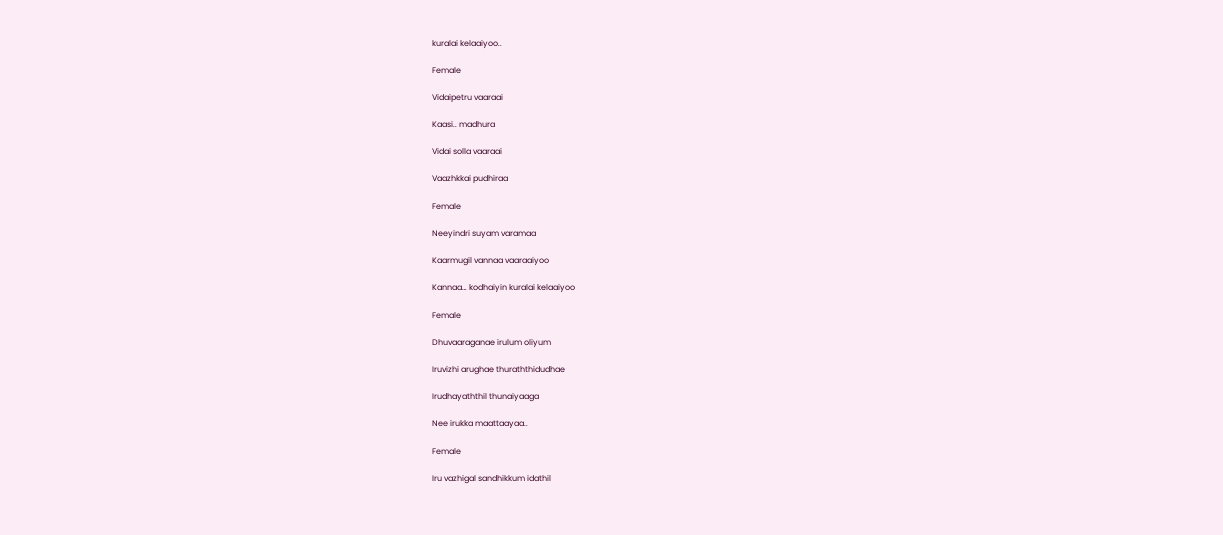kuralai kelaaiyoo..

Female

Vidaipetru vaaraai

Kaasi.. madhura

Vidai solla vaaraai

Vaazhkkai pudhiraa

Female

Neeyindri suyam varamaa

Kaarmugil vannaa vaaraaiyoo

Kannaa… kodhaiyin kuralai kelaaiyoo

Female

Dhuvaaraganae irulum oliyum

Iruvizhi arughae thuraththidudhae

Irudhayaththil thunaiyaaga

Nee irukka maattaayaa..

Female

Iru vazhigal sandhikkum idathil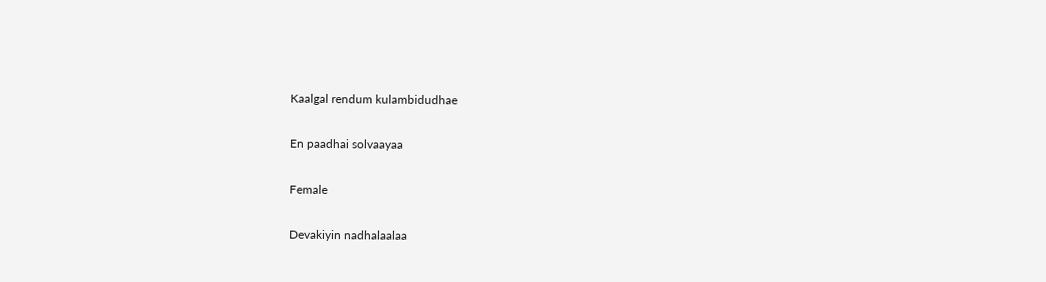Kaalgal rendum kulambidudhae

En paadhai solvaayaa

Female

Devakiyin nadhalaalaa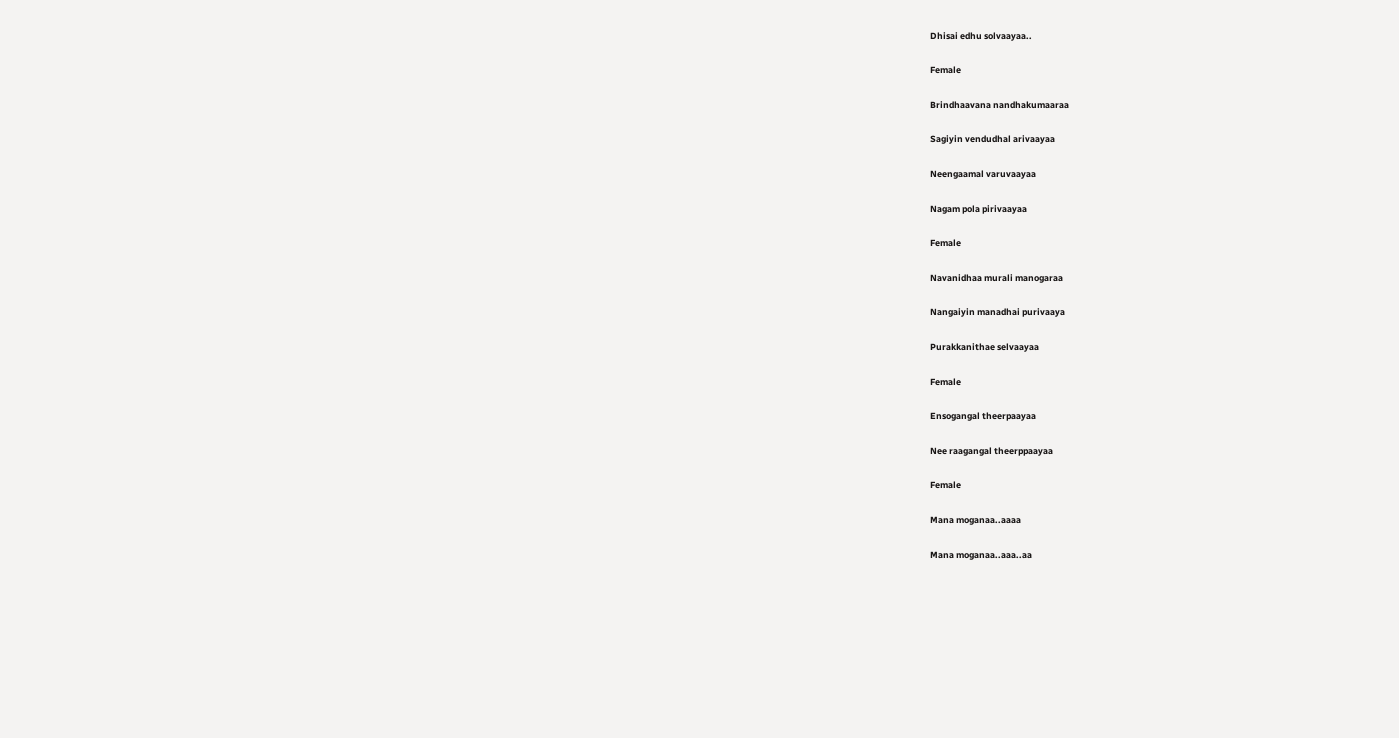Dhisai edhu solvaayaa..

Female

Brindhaavana nandhakumaaraa

Sagiyin vendudhal arivaayaa

Neengaamal varuvaayaa

Nagam pola pirivaayaa

Female

Navanidhaa murali manogaraa

Nangaiyin manadhai purivaaya

Purakkanithae selvaayaa

Female

Ensogangal theerpaayaa

Nee raagangal theerppaayaa

Female

Mana moganaa..aaaa

Mana moganaa..aaa..aa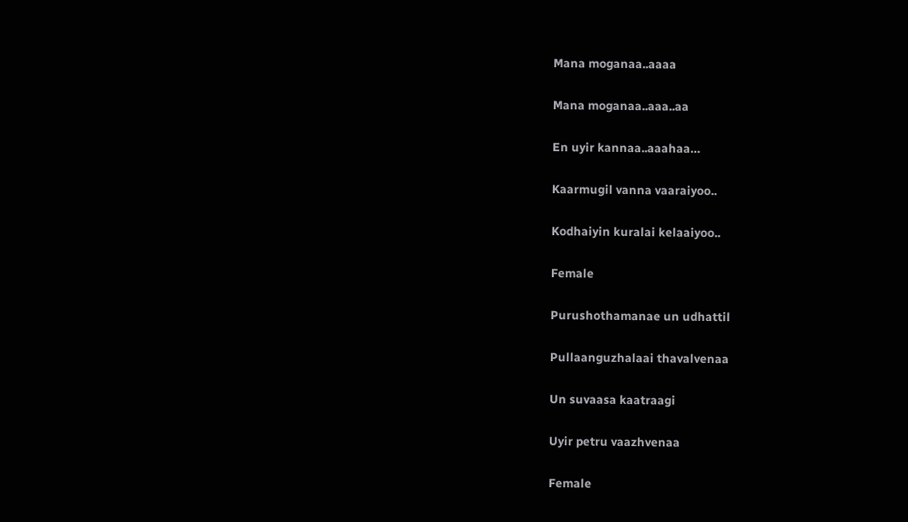Mana moganaa..aaaa

Mana moganaa..aaa..aa

En uyir kannaa..aaahaa…

Kaarmugil vanna vaaraiyoo..

Kodhaiyin kuralai kelaaiyoo..

Female

Purushothamanae un udhattil

Pullaanguzhalaai thavalvenaa

Un suvaasa kaatraagi

Uyir petru vaazhvenaa

Female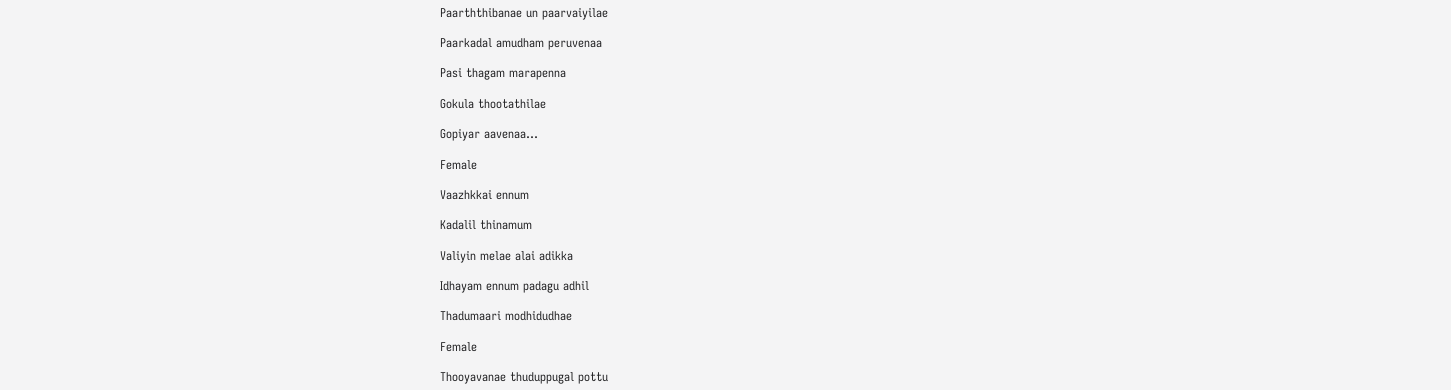Paarththibanae un paarvaiyilae

Paarkadal amudham peruvenaa

Pasi thagam marapenna

Gokula thootathilae

Gopiyar aavenaa…

Female

Vaazhkkai ennum

Kadalil thinamum

Valiyin melae alai adikka

Idhayam ennum padagu adhil

Thadumaari modhidudhae

Female

Thooyavanae thuduppugal pottu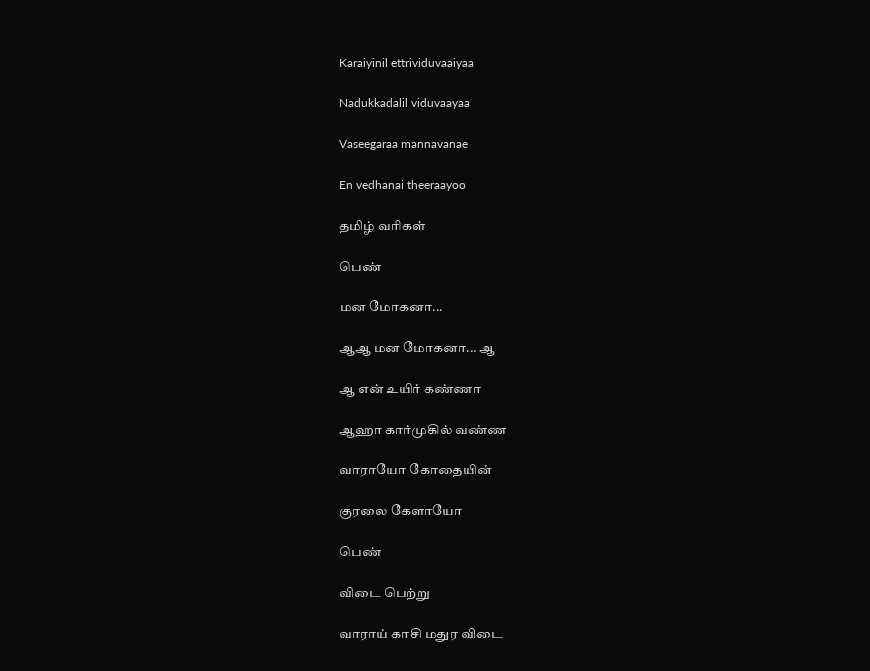Karaiyinil ettrividuvaaiyaa

Nadukkadalil viduvaayaa

Vaseegaraa mannavanae

En vedhanai theeraayoo

தமிழ் வரிகள்

பெண்

மன மோகனா...

ஆஆ மன மோகனா... ஆ

ஆ என் உயிர் கண்ணா

ஆஹா கார்முகில் வண்ண

வாராயோ கோதையின்

குரலை கேளாயோ

பெண்

விடை பெற்று

வாராய் காசி மதுர விடை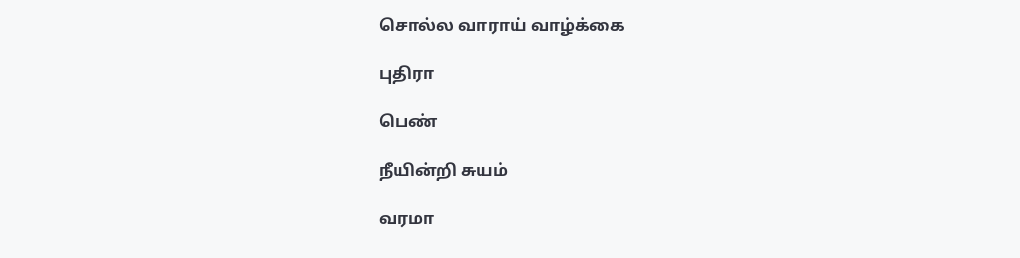சொல்ல வாராய் வாழ்க்கை

புதிரா

பெண்

நீயின்றி சுயம்

வரமா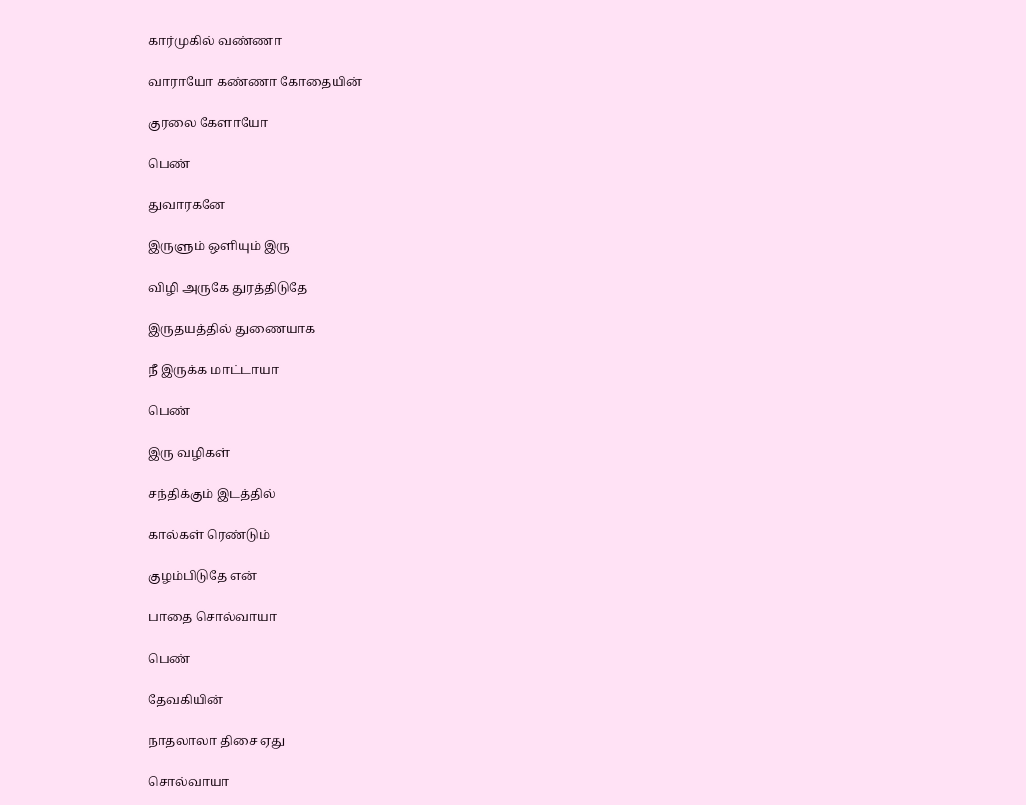கார்முகில் வண்ணா

வாராயோ கண்ணா கோதையின்

குரலை கேளாயோ

பெண்

துவாரகனே

இருளும் ஒளியும் இரு

விழி அருகே துரத்திடுதே

இருதயத்தில் துணையாக

நீ இருக்க மாட்டாயா

பெண்

இரு வழிகள்

சந்திக்கும் இடத்தில்

கால்கள் ரெண்டும்

குழம்பிடுதே என்

பாதை சொல்வாயா

பெண்

தேவகியின்

நாதலாலா திசை ஏது

சொல்வாயா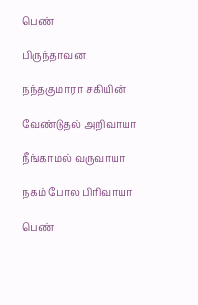பெண்

பிருந்தாவன

நந்தகுமாரா சகியின்

வேண்டுதல் அறிவாயா

நீங்காமல் வருவாயா

நகம் போல பிரிவாயா

பெண்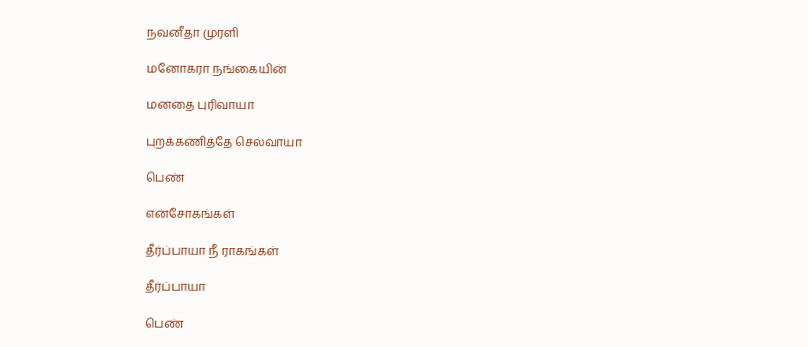நவனீதா முரளி

மனோகரா நங்கையின்

மனதை புரிவாயா

புறக்கணித்தே செல்வாயா

பெண்

என்சோகங்கள்

தீர்ப்பாயா நீ ராகங்கள்

தீர்ப்பாயா

பெண்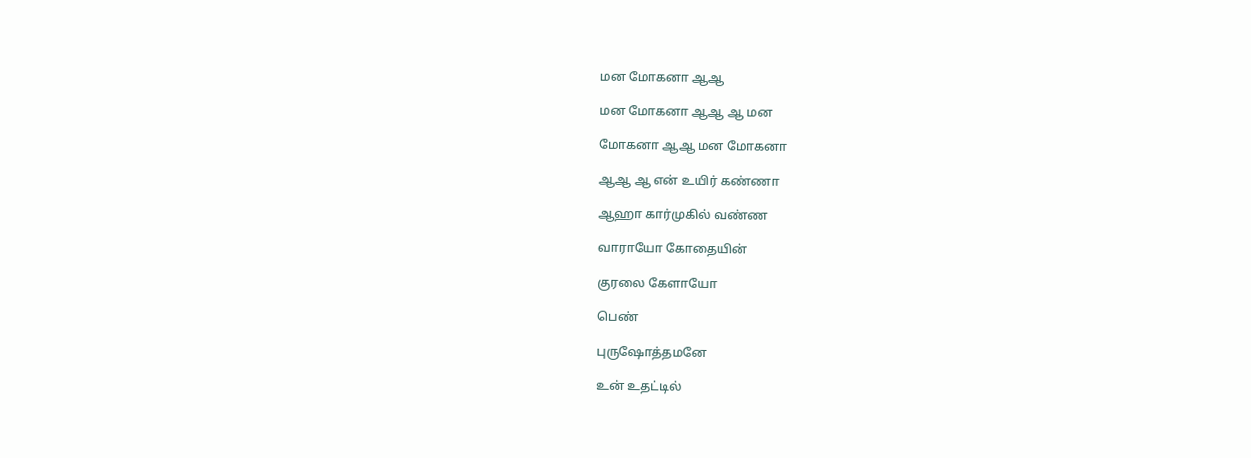மன மோகனா ஆஆ

மன மோகனா ஆஆ ஆ மன

மோகனா ஆஆ மன மோகனா

ஆஆ ஆ என் உயிர் கண்ணா

ஆஹா கார்முகில் வண்ண

வாராயோ கோதையின்

குரலை கேளாயோ

பெண்

புருஷோத்தமனே

உன் உதட்டில்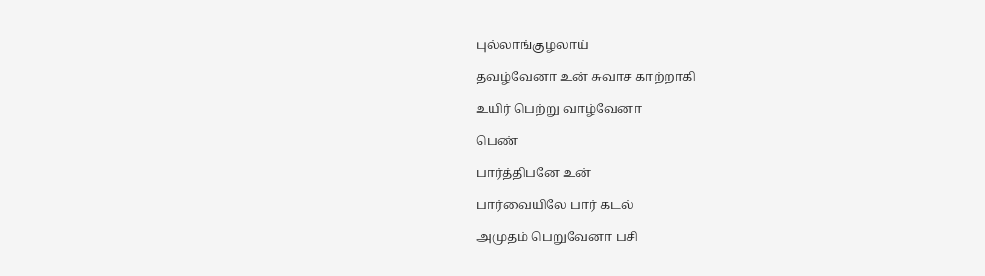புல்லாங்குழலாய்

தவழ்வேனா உன் சுவாச காற்றாகி

உயிர் பெற்று வாழ்வேனா

பெண்

பார்த்திபனே உன்

பார்வையிலே பார் கடல்

அமுதம் பெறுவேனா பசி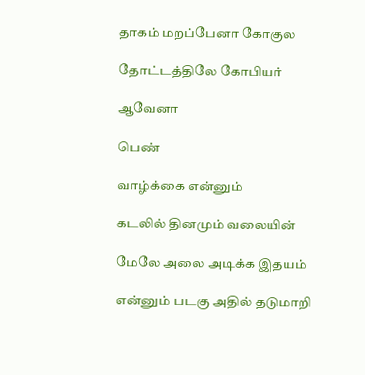தாகம் மறப்பேனா கோகுல

தோட்டத்திலே கோபியர்

ஆவேனா

பெண்

வாழ்க்கை என்னும்

கடலில் தினமும் வலையின்

மேலே அலை அடிக்க இதயம்

என்னும் படகு அதில் தடுமாறி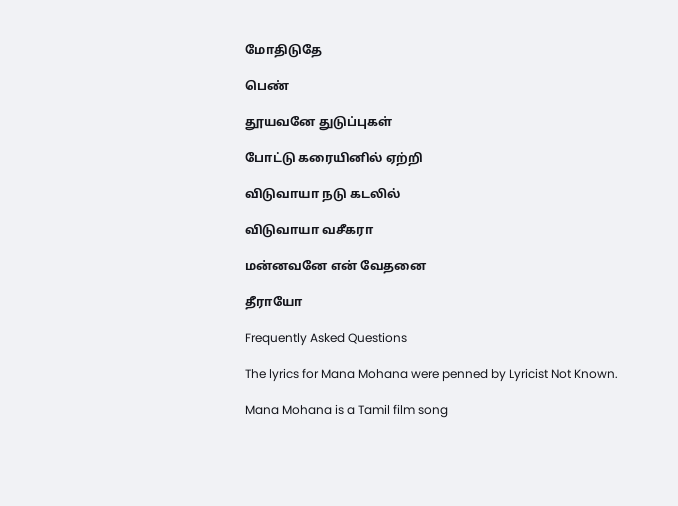மோதிடுதே

பெண்

தூயவனே துடுப்புகள்

போட்டு கரையினில் ஏற்றி

விடுவாயா நடு கடலில்

விடுவாயா வசீகரா

மன்னவனே என் வேதனை

தீராயோ

Frequently Asked Questions

The lyrics for Mana Mohana were penned by Lyricist Not Known.

Mana Mohana is a Tamil film song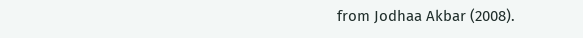from Jodhaa Akbar (2008).